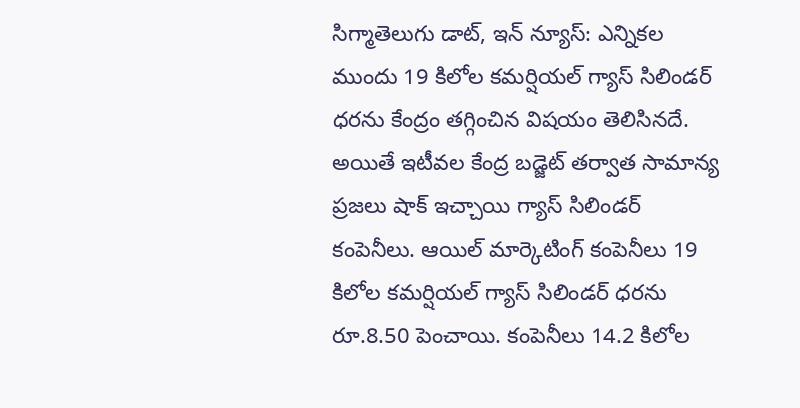సిగ్మాతెలుగు డాట్, ఇన్ న్యూస్: ఎన్నికల ముందు 19 కిలోల కమర్షియల్ గ్యాస్ సిలిండర్ ధరను కేంద్రం తగ్గించిన విషయం తెలిసినదే. అయితే ఇటీవల కేంద్ర బడ్జెట్ తర్వాత సామాన్య ప్రజలు షాక్ ఇచ్చాయి గ్యాస్ సిలిండర్ కంపెనీలు. ఆయిల్ మార్కెటింగ్ కంపెనీలు 19 కిలోల కమర్షియల్ గ్యాస్ సిలిండర్ ధరను రూ.8.50 పెంచాయి. కంపెనీలు 14.2 కిలోల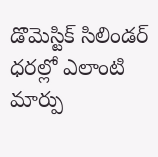డొమెస్టిక్ సిలిండర్ ధరల్లో ఎలాంటి మార్పు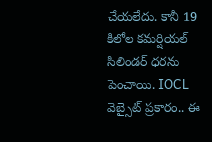చేయలేదు. కానీ 19 కిలోల కమర్షియల్ సిలిండర్ ధరను పెంచాయి. IOCL వెబ్సైట్ ప్రకారం.. ఈ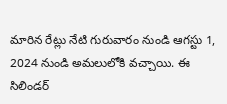మారిన రేట్లు నేటి గురువారం నుండి ఆగస్టు 1, 2024 నుండి అమలులోకి వచ్చాయి. ఈ సిలిండర్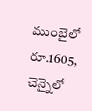ముంబైలో రూ.1605, చెన్నైలో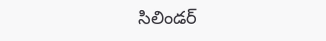సిలిండర్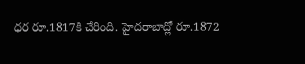ధర రూ.1817కి చేరింది. హైదరాబాద్లో రూ.1872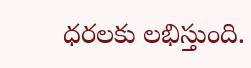ధరలకు లభిస్తుంది.